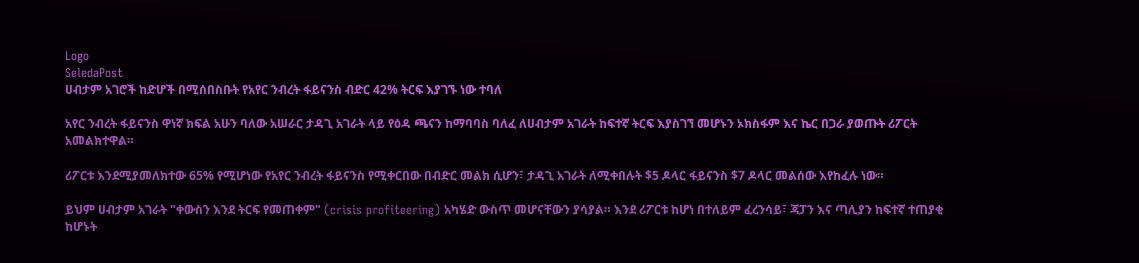Logo
SeledaPost
ሀብታም አገሮች ከድሆች በሚሰበስቡት የአየር ንብረት ፋይናንስ ብድር 42% ትርፍ እያገኙ ነው ተባለ

አየር ንብረት ፋይናንስ ዋነኛ ክፍል አሁን ባለው አሠራር ታዳጊ አገራት ላይ የዕዳ ጫናን ከማባባስ ባለፈ ለሀብታም አገራት ከፍተኛ ትርፍ እያስገኘ መሆኑን ኦክስፋም እና ኬር በጋራ ያወጡት ሪፖርት አመልክተዋል።

ሪፖርቱ እንደሚያመለክተው 65% የሚሆነው የአየር ንብረት ፋይናንስ የሚቀርበው በብድር መልክ ሲሆን፣ ታዳጊ አገራት ለሚቀበሉት $5 ዶላር ፋይናንስ $7 ዶላር መልሰው እየከፈሉ ነው።

ይህም ሀብታም አገራት "ቀውስን እንደ ትርፍ የመጠቀም" (crisis profiteering) አካሄድ ውስጥ መሆናቸውን ያሳያል። እንደ ሪፖርቱ ከሆነ በተለይም ፈረንሳይ፣ ጃፓን እና ጣሊያን ከፍተኛ ተጠያቂ ከሆኑት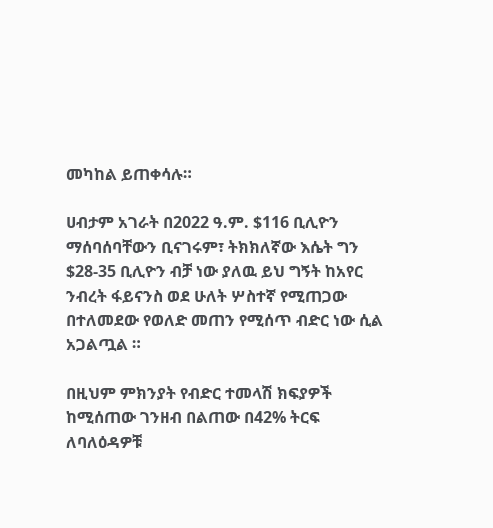መካከል ይጠቀሳሉ።

ሀብታም አገራት በ2022 ዓ.ም. $116 ቢሊዮን ማሰባሰባቸውን ቢናገሩም፣ ትክክለኛው እሴት ግን $28-35 ቢሊዮን ብቻ ነው ያለዉ ይህ ግኝት ከአየር ንብረት ፋይናንስ ወደ ሁለት ሦስተኛ የሚጠጋው በተለመደው የወለድ መጠን የሚሰጥ ብድር ነው ሲል አጋልጧል ።

በዚህም ምክንያት የብድር ተመላሽ ክፍያዎች ከሚሰጠው ገንዘብ በልጠው በ42% ትርፍ ለባለዕዳዎቹ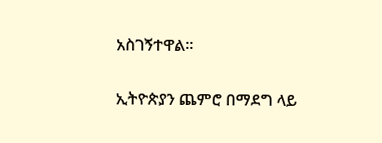አስገኝተዋል።

ኢትዮጵያን ጨምሮ በማደግ ላይ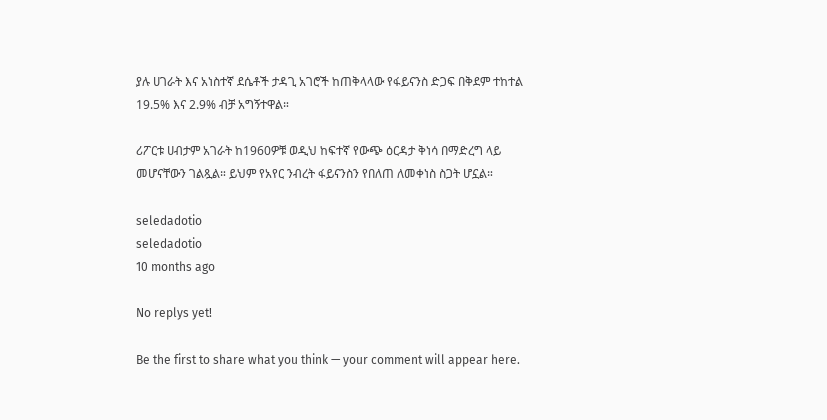ያሉ ሀገራት እና አነስተኛ ደሴቶች ታዳጊ አገሮች ከጠቅላላው የፋይናንስ ድጋፍ በቅደም ተከተል 19.5% እና 2.9% ብቻ አግኝተዋል።

ሪፖርቱ ሀብታም አገራት ከ1960ዎቹ ወዲህ ከፍተኛ የውጭ ዕርዳታ ቅነሳ በማድረግ ላይ መሆናቸውን ገልጿል። ይህም የአየር ንብረት ፋይናንስን የበለጠ ለመቀነስ ስጋት ሆኗል።

seledadotio
seledadotio
10 months ago

No replys yet!

Be the first to share what you think — your comment will appear here.